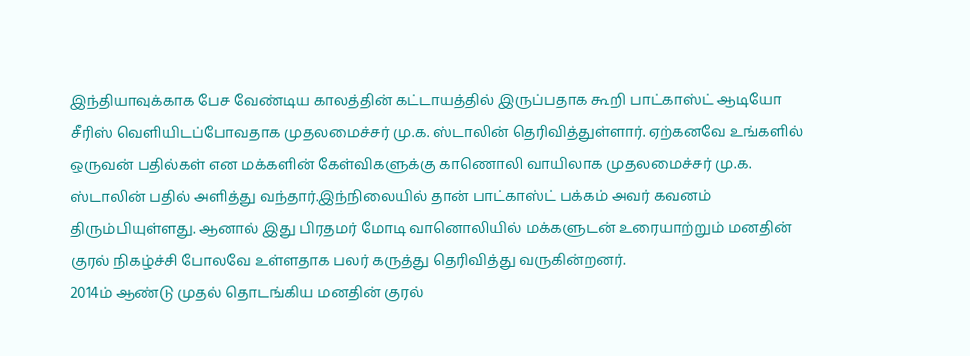இந்தியாவுக்காக பேச வேண்டிய காலத்தின் கட்டாயத்தில் இருப்பதாக கூறி பாட்காஸ்ட் ஆடியோ சீரிஸ் வெளியிடப்போவதாக முதலமைச்சர் மு.க. ஸ்டாலின் தெரிவித்துள்ளார். ஏற்கனவே உங்களில் ஒருவன் பதில்கள் என மக்களின் கேள்விகளுக்கு காணொலி வாயிலாக முதலமைச்சர் மு.க. ஸ்டாலின் பதில் அளித்து வந்தார்.இந்நிலையில் தான் பாட்காஸ்ட் பக்கம் அவர் கவனம் திரும்பியுள்ளது. ஆனால் இது பிரதமர் மோடி வானொலியில் மக்களுடன் உரையாற்றும் மனதின் குரல் நிகழ்ச்சி போலவே உள்ளதாக பலர் கருத்து தெரிவித்து வருகின்றனர்.
2014ம் ஆண்டு முதல் தொடங்கிய மனதின் குரல்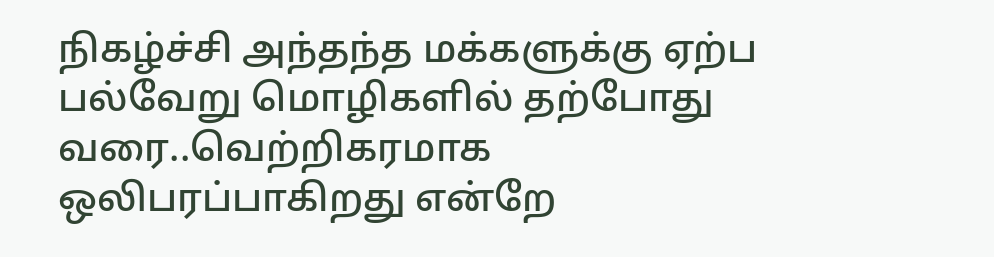நிகழ்ச்சி அந்தந்த மக்களுக்கு ஏற்ப பல்வேறு மொழிகளில் தற்போது வரை..வெற்றிகரமாக ஒலிபரப்பாகிறது என்றே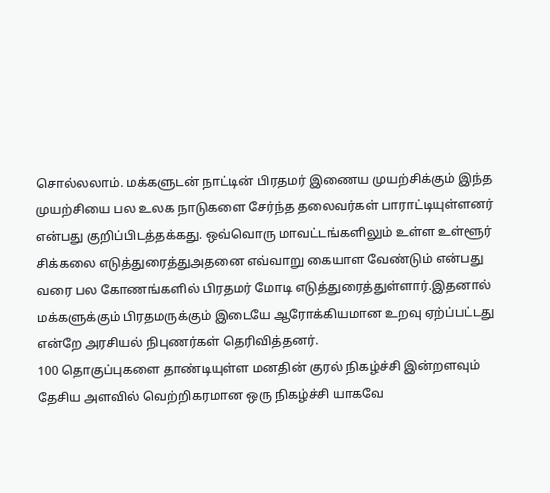சொல்லலாம். மக்களுடன் நாட்டின் பிரதமர் இணைய முயற்சிக்கும் இந்த முயற்சியை பல உலக நாடுகளை சேர்ந்த தலைவர்கள் பாராட்டியுள்ளனர் என்பது குறிப்பிடத்தக்கது. ஒவ்வொரு மாவட்டங்களிலும் உள்ள உள்ளூர் சிக்கலை எடுத்துரைத்துஅதனை எவ்வாறு கையாள வேண்டும் என்பது வரை பல கோணங்களில் பிரதமர் மோடி எடுத்துரைத்துள்ளார்.இதனால் மக்களுக்கும் பிரதமருக்கும் இடையே ஆரோக்கியமான உறவு ஏற்ப்பட்டது என்றே அரசியல் நிபுணர்கள் தெரிவித்தனர்.
100 தொகுப்புகளை தாண்டியுள்ள மனதின் குரல் நிகழ்ச்சி இன்றளவும் தேசிய அளவில் வெற்றிகரமான ஒரு நிகழ்ச்சி யாகவே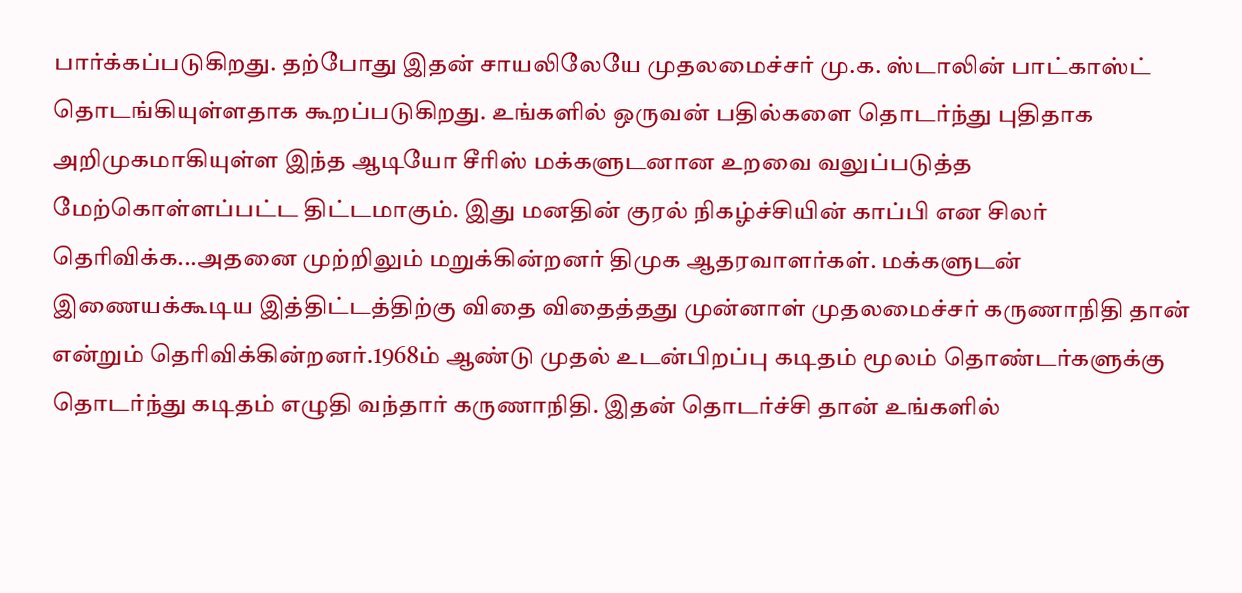பார்க்கப்படுகிறது. தற்போது இதன் சாயலிலேயே முதலமைச்சர் மு.க. ஸ்டாலின் பாட்காஸ்ட் தொடங்கியுள்ளதாக கூறப்படுகிறது. உங்களில் ஒருவன் பதில்களை தொடர்ந்து புதிதாக அறிமுகமாகியுள்ள இந்த ஆடியோ சீரிஸ் மக்களுடனான உறவை வலுப்படுத்த மேற்கொள்ளப்பட்ட திட்டமாகும். இது மனதின் குரல் நிகழ்ச்சியின் காப்பி என சிலர் தெரிவிக்க...அதனை முற்றிலும் மறுக்கின்றனர் திமுக ஆதரவாளர்கள். மக்களுடன் இணையக்கூடிய இத்திட்டத்திற்கு விதை விதைத்தது முன்னாள் முதலமைச்சர் கருணாநிதி தான் என்றும் தெரிவிக்கின்றனர்.1968ம் ஆண்டு முதல் உடன்பிறப்பு கடிதம் மூலம் தொண்டர்களுக்கு தொடர்ந்து கடிதம் எழுதி வந்தார் கருணாநிதி. இதன் தொடர்ச்சி தான் உங்களில்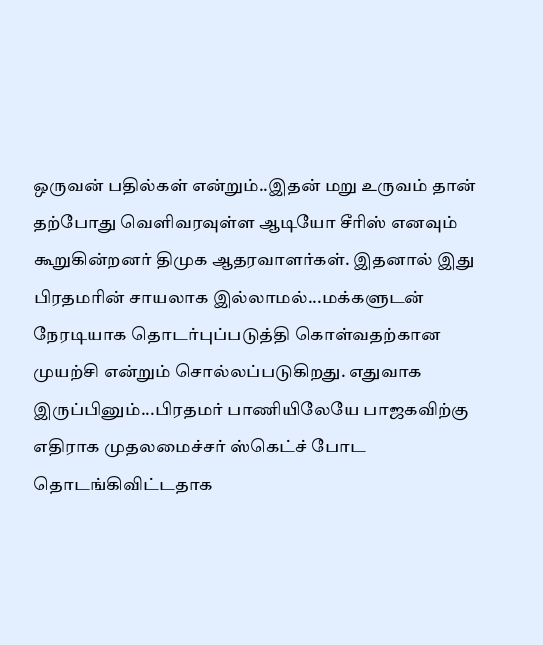ஒருவன் பதில்கள் என்றும்..இதன் மறு உருவம் தான் தற்போது வெளிவரவுள்ள ஆடியோ சீரிஸ் எனவும் கூறுகின்றனர் திமுக ஆதரவாளர்கள். இதனால் இது பிரதமரின் சாயலாக இல்லாமல்...மக்களுடன் நேரடியாக தொடர்புப்படுத்தி கொள்வதற்கான முயற்சி என்றும் சொல்லப்படுகிறது. எதுவாக இருப்பினும்...பிரதமர் பாணியிலேயே பாஜகவிற்கு எதிராக முதலமைச்சர் ஸ்கெட்ச் போட தொடங்கிவிட்டதாக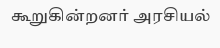கூறுகின்றனர் அரசியல்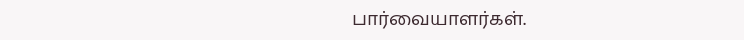பார்வையாளர்கள்.